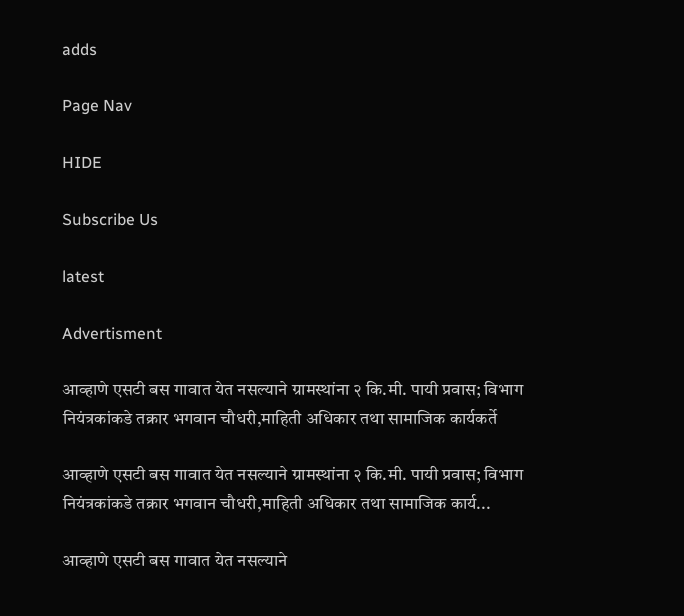adds

Page Nav

HIDE

Subscribe Us

latest

Advertisment

आव्हाणे एसटी बस गावात येत नसल्याने ग्रामस्थांना २ कि.मी. पायी प्रवास; विभाग नियंत्रकांकडे तक्रार भगवान चौधरी,माहिती अधिकार तथा सामाजिक कार्यकर्ते

आव्हाणे एसटी बस गावात येत नसल्याने ग्रामस्थांना २ कि.मी. पायी प्रवास; विभाग नियंत्रकांकडे तक्रार भगवान चौधरी,माहिती अधिकार तथा सामाजिक कार्य...

आव्हाणे एसटी बस गावात येत नसल्याने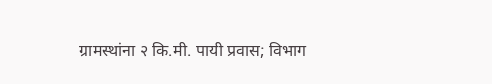ग्रामस्थांना २ कि.मी. पायी प्रवास; विभाग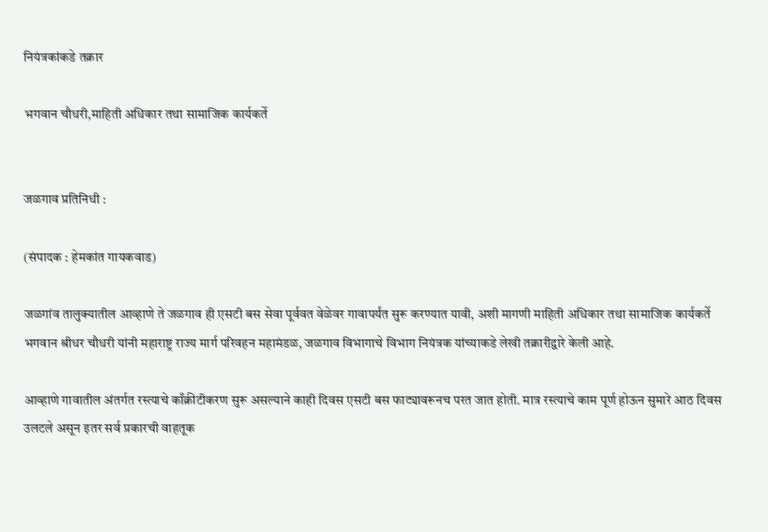नियंत्रकांकडे तक्रार

भगवान चौधरी,माहिती अधिकार तथा सामाजिक कार्यकर्ते


जळगाव प्रतिनिधी :

(संपादक : हेमकांत गायकवाड)

जळगांव तालुक्यातील आव्हाणे ते जळगाव ही एसटी बस सेवा पूर्ववत वेळेवर गावापर्यंत सुरू करण्यात यावी, अशी मागणी माहिती अधिकार तथा सामाजिक कार्यकर्ते भगवान श्रीधर चौधरी यांनी महाराष्ट्र राज्य मार्ग परिवहन महामंडळ, जळगाव विभागाचे विभाग नियंत्रक यांच्याकडे लेखी तक्रारीद्वारे केली आहे.

आव्हाणे गावातील अंतर्गत रस्त्याचे काँक्रीटीकरण सुरू असल्याने काही दिवस एसटी बस फाट्यावरूनच परत जात होती. मात्र रस्त्याचे काम पूर्ण होऊन सुमारे आठ दिवस उलटले असून इतर सर्व प्रकारची वाहतूक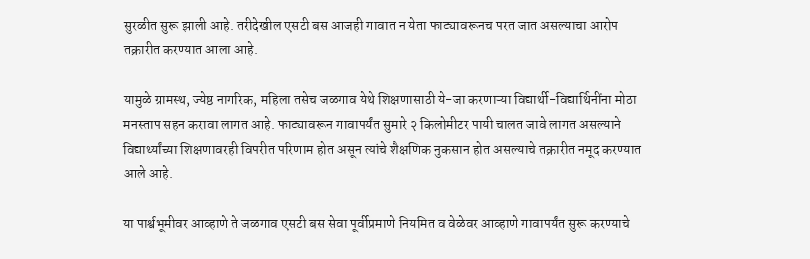सुरळीत सुरू झाली आहे. तरीदेखील एसटी बस आजही गावात न येता फाट्यावरूनच परत जात असल्याचा आरोप तक्रारीत करण्यात आला आहे.

यामुळे ग्रामस्थ, ज्येष्ठ नागरिक, महिला तसेच जळगाव येथे शिक्षणासाठी ये-जा करणाऱ्या विद्यार्थी-विद्यार्थिनींना मोठा मनस्ताप सहन करावा लागत आहे. फाट्यावरून गावापर्यंत सुमारे २ किलोमीटर पायी चालत जावे लागत असल्याने विद्यार्थ्यांच्या शिक्षणावरही विपरीत परिणाम होत असून त्यांचे शैक्षणिक नुकसान होत असल्याचे तक्रारीत नमूद करण्यात आले आहे.

या पार्श्वभूमीवर आव्हाणे ते जळगाव एसटी बस सेवा पूर्वीप्रमाणे नियमित व वेळेवर आव्हाणे गावापर्यंत सुरू करण्याचे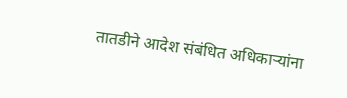तातडीने आदेश संबंधित अधिकाऱ्यांना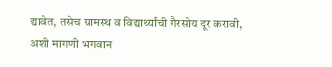द्यावेत, तसेच ग्रामस्थ व विद्यार्थ्यांची गैरसोय दूर करावी, अशी मागणी भगवान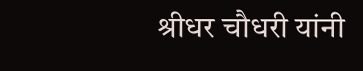श्रीधर चौधरी यांनी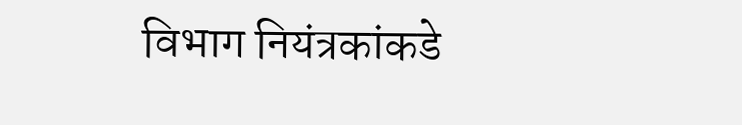विभाग नियंत्रकांकडे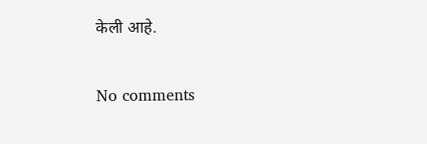केली आहे.

No comments